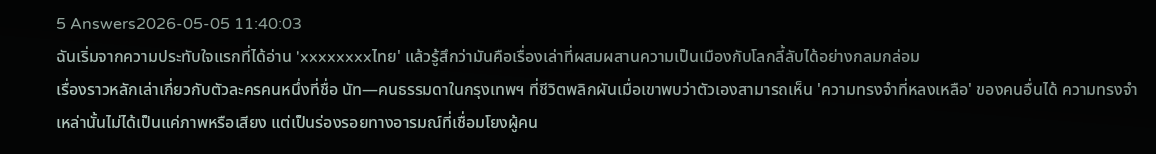5 Answers2026-05-05 11:40:03
ฉันเริ่มจากความประทับใจแรกที่ได้อ่าน 'xxxxxxxxไทย' แล้วรู้สึกว่ามันคือเรื่องเล่าที่ผสมผสานความเป็นเมืองกับโลกลี้ลับได้อย่างกลมกล่อม
เรื่องราวหลักเล่าเกี่ยวกับตัวละครคนหนึ่งที่ชื่อ นัท—คนธรรมดาในกรุงเทพฯ ที่ชีวิตพลิกผันเมื่อเขาพบว่าตัวเองสามารถเห็น 'ความทรงจำที่หลงเหลือ' ของคนอื่นได้ ความทรงจำเหล่านั้นไม่ได้เป็นแค่ภาพหรือเสียง แต่เป็นร่องรอยทางอารมณ์ที่เชื่อมโยงผู้คน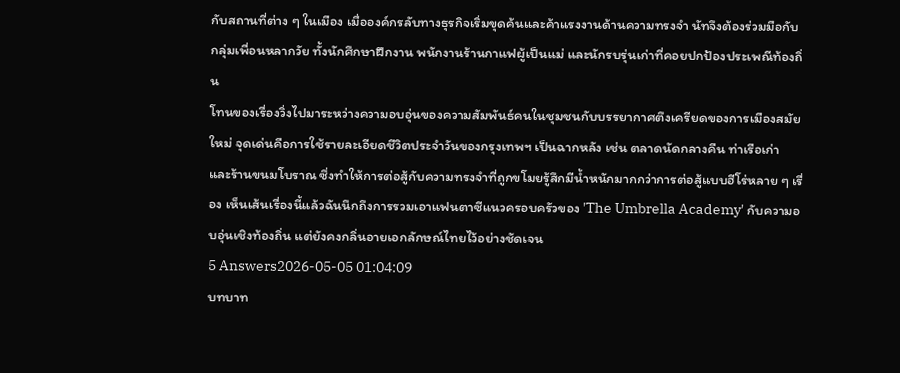กับสถานที่ต่าง ๆ ในเมือง เมื่อองค์กรลับทางธุรกิจเริ่มขุดค้นและค้าแรงงานด้านความทรงจำ นัทจึงต้องร่วมมือกับกลุ่มเพื่อนหลากวัย ทั้งนักศึกษาฝึกงาน พนักงานร้านกาแฟผู้เป็นแม่ และนักรบรุ่นเก่าที่คอยปกป้องประเพณีท้องถิ่น
โทนของเรื่องวิ่งไปมาระหว่างความอบอุ่นของความสัมพันธ์คนในชุมชนกับบรรยากาศตึงเครียดของการเมืองสมัยใหม่ จุดเด่นคือการใช้รายละเอียดชีวิตประจำวันของกรุงเทพฯ เป็นฉากหลัง เช่น ตลาดนัดกลางคืน ท่าเรือเก่า และร้านขนมโบราณ ซึ่งทำให้การต่อสู้กับความทรงจำที่ถูกขโมยรู้สึกมีน้ำหนักมากกว่าการต่อสู้แบบฮีโร่หลาย ๆ เรื่อง เห็นเส้นเรื่องนี้แล้วฉันนึกถึงการรวมเอาแฟนตาซีแนวครอบครัวของ 'The Umbrella Academy' กับความอบอุ่นเชิงท้องถิ่น แต่ยังคงกลิ่นอายเอกลักษณ์ไทยไว้อย่างชัดเจน
5 Answers2026-05-05 01:04:09
บทบาท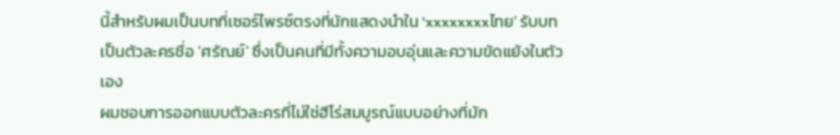นี้สำหรับผมเป็นบทที่เซอร์ไพรซ์ตรงที่นักแสดงนำใน 'xxxxxxxxไทย' รับบทเป็นตัวละครชื่อ 'ศรัณย์' ซึ่งเป็นคนที่มีทั้งความอบอุ่นและความขัดแย้งในตัวเอง
ผมชอบการออกแบบตัวละครที่ไม่ใช่ฮีโร่สมบูรณ์แบบอย่างที่มัก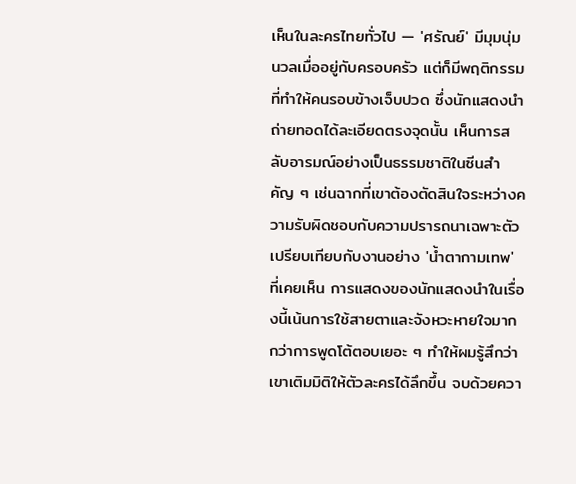เห็นในละครไทยทั่วไป — 'ศรัณย์' มีมุมนุ่มนวลเมื่ออยู่กับครอบครัว แต่ก็มีพฤติกรรมที่ทำให้คนรอบข้างเจ็บปวด ซึ่งนักแสดงนำถ่ายทอดได้ละเอียดตรงจุดนั้น เห็นการสลับอารมณ์อย่างเป็นธรรมชาติในซีนสำคัญ ๆ เช่นฉากที่เขาต้องตัดสินใจระหว่างความรับผิดชอบกับความปรารถนาเฉพาะตัว
เปรียบเทียบกับงานอย่าง 'น้ำตากามเทพ' ที่เคยเห็น การแสดงของนักแสดงนำในเรื่องนี้เน้นการใช้สายตาและจังหวะหายใจมากกว่าการพูดโต้ตอบเยอะ ๆ ทำให้ผมรู้สึกว่าเขาเติมมิติให้ตัวละครได้ลึกขึ้น จบด้วยควา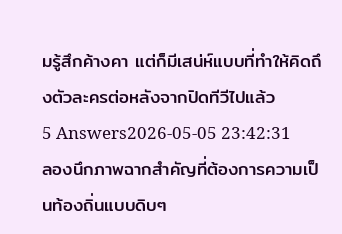มรู้สึกค้างคา แต่ก็มีเสน่ห์แบบที่ทำให้คิดถึงตัวละครต่อหลังจากปิดทีวีไปแล้ว
5 Answers2026-05-05 23:42:31
ลองนึกภาพฉากสำคัญที่ต้องการความเป็นท้องถิ่นแบบดิบๆ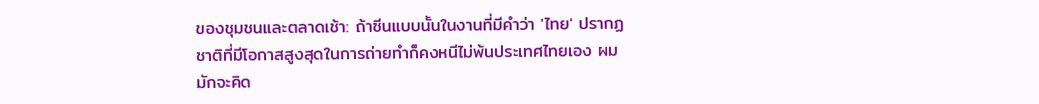ของชุมชนและตลาดเช้า: ถ้าซีนแบบนั้นในงานที่มีคำว่า 'ไทย' ปรากฏ ชาติที่มีโอกาสสูงสุดในการถ่ายทำก็คงหนีไม่พ้นประเทศไทยเอง ผมมักจะคิด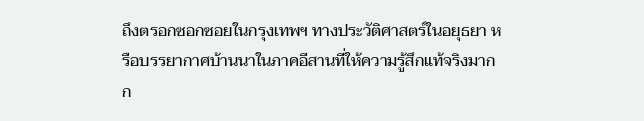ถึงตรอกซอกซอยในกรุงเทพฯ ทางประวัติศาสตร์ในอยุธยา หรือบรรยากาศบ้านนาในภาคอีสานที่ให้ความรู้สึกแท้จริงมากก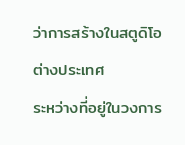ว่าการสร้างในสตูดิโอต่างประเทศ
ระหว่างที่อยู่ในวงการ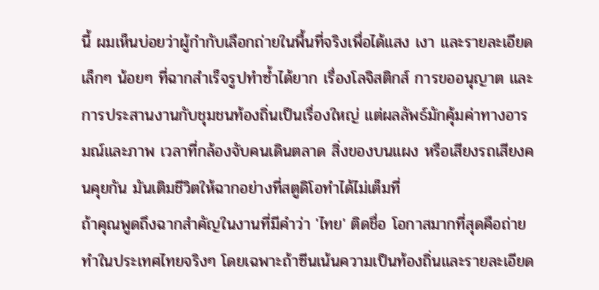นี้ ผมเห็นบ่อยว่าผู้กำกับเลือกถ่ายในพื้นที่จริงเพื่อได้แสง เงา และรายละเอียดเล็กๆ น้อยๆ ที่ฉากสำเร็จรูปทำซ้ำได้ยาก เรื่องโลจิสติกส์ การขออนุญาต และการประสานงานกับชุมชนท้องถิ่นเป็นเรื่องใหญ่ แต่ผลลัพธ์มักคุ้มค่าทางอารมณ์และภาพ เวลาที่กล้องจับคนเดินตลาด สิ่งของบนแผง หรือเสียงรถเสียงคนคุยกัน มันเติมชีวิตให้ฉากอย่างที่สตูดิโอทำได้ไม่เต็มที่
ถ้าคุณพูดถึงฉากสำคัญในงานที่มีคำว่า 'ไทย' ติดชื่อ โอกาสมากที่สุดคือถ่ายทำในประเทศไทยจริงๆ โดยเฉพาะถ้าซีนเน้นความเป็นท้องถิ่นและรายละเอียด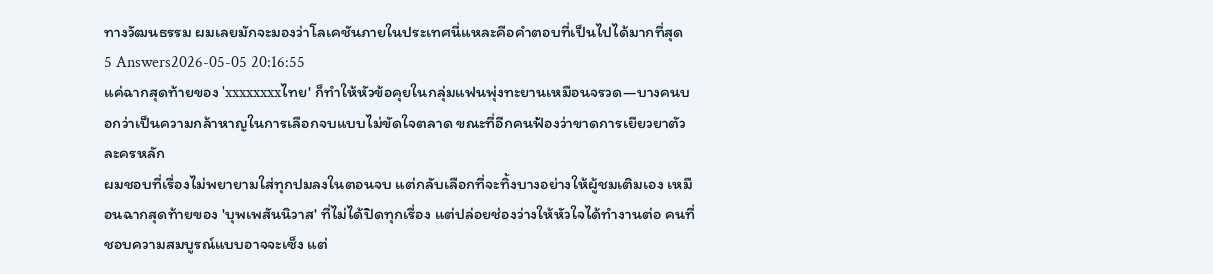ทางวัฒนธรรม ผมเลยมักจะมองว่าโลเคชันภายในประเทศนี่แหละคือคำตอบที่เป็นไปได้มากที่สุด
5 Answers2026-05-05 20:16:55
แค่ฉากสุดท้ายของ 'xxxxxxxxไทย' ก็ทำให้หัวข้อคุยในกลุ่มแฟนพุ่งทะยานเหมือนจรวด—บางคนบอกว่าเป็นความกล้าหาญในการเลือกจบแบบไม่ขัดใจตลาด ขณะที่อีกคนฟ้องว่าขาดการเยียวยาตัวละครหลัก
ผมชอบที่เรื่องไม่พยายามใส่ทุกปมลงในตอนจบ แต่กลับเลือกที่จะทิ้งบางอย่างให้ผู้ชมเติมเอง เหมือนฉากสุดท้ายของ 'บุพเพสันนิวาส' ที่ไม่ได้ปิดทุกเรื่อง แต่ปล่อยช่องว่างให้หัวใจได้ทำงานต่อ คนที่ชอบความสมบูรณ์แบบอาจจะเซ็ง แต่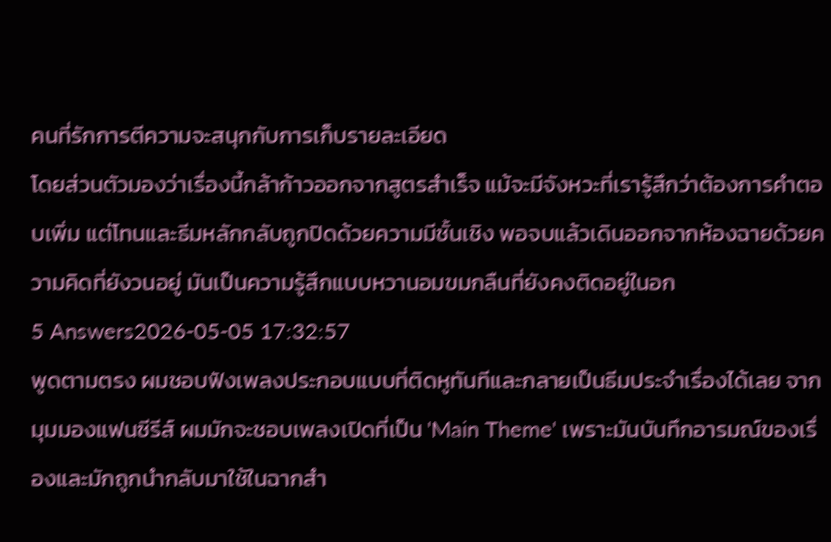คนที่รักการตีความจะสนุกกับการเก็บรายละเอียด
โดยส่วนตัวมองว่าเรื่องนี้กล้าก้าวออกจากสูตรสำเร็จ แม้จะมีจังหวะที่เรารู้สึกว่าต้องการคำตอบเพิ่ม แต่โทนและธีมหลักกลับถูกปิดด้วยความมีชั้นเชิง พอจบแล้วเดินออกจากห้องฉายด้วยความคิดที่ยังวนอยู่ มันเป็นความรู้สึกแบบหวานอมขมกลืนที่ยังคงติดอยู่ในอก
5 Answers2026-05-05 17:32:57
พูดตามตรง ผมชอบฟังเพลงประกอบแบบที่ติดหูทันทีและกลายเป็นธีมประจำเรื่องได้เลย จากมุมมองแฟนซีรีส์ ผมมักจะชอบเพลงเปิดที่เป็น 'Main Theme' เพราะมันบันทึกอารมณ์ของเรื่องและมักถูกนำกลับมาใช้ในฉากสำ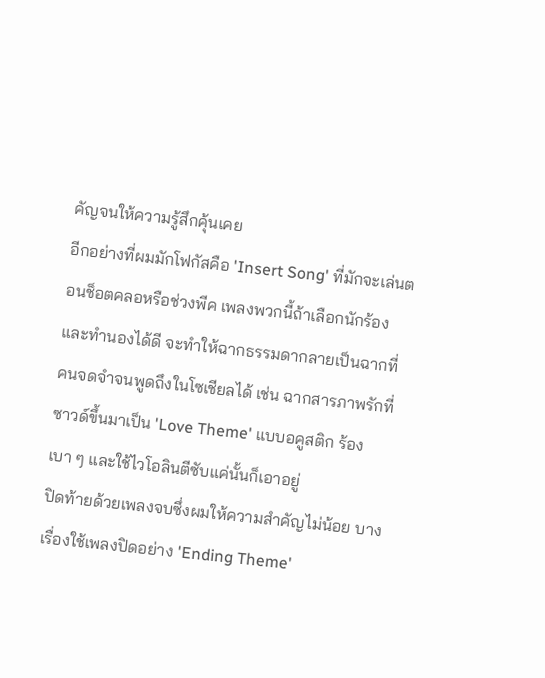คัญจนให้ความรู้สึกคุ้นเคย
อีกอย่างที่ผมมักโฟกัสคือ 'Insert Song' ที่มักจะเล่นตอนช็อตคลอหรือช่วงพีค เพลงพวกนี้ถ้าเลือกนักร้องและทำนองได้ดี จะทำให้ฉากธรรมดากลายเป็นฉากที่คนจดจำจนพูดถึงในโซเชียลได้ เช่น ฉากสารภาพรักที่ซาวด์ขึ้นมาเป็น 'Love Theme' แบบอคูสติก ร้องเบา ๆ และใช้ไวโอลินตีซับแค่นั้นก็เอาอยู่
ปิดท้ายด้วยเพลงจบซึ่งผมให้ความสำคัญไม่น้อย บางเรื่องใช้เพลงปิดอย่าง 'Ending Theme'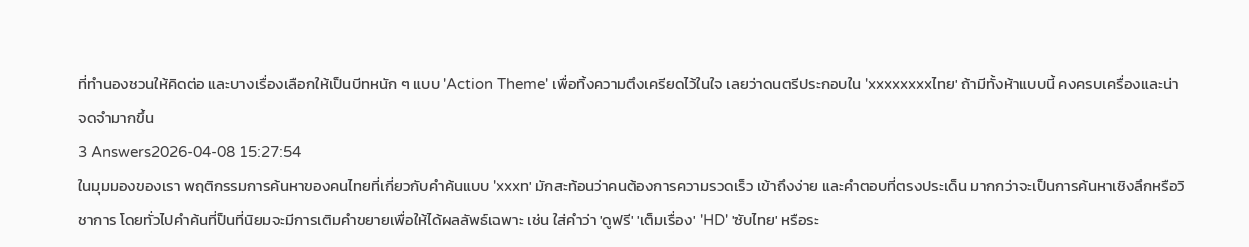ที่ทำนองชวนให้คิดต่อ และบางเรื่องเลือกให้เป็นบีทหนัก ๆ แบบ 'Action Theme' เพื่อทิ้งความตึงเครียดไว้ในใจ เลยว่าดนตรีประกอบใน 'xxxxxxxxไทย' ถ้ามีทั้งห้าแบบนี้ คงครบเครื่องและน่าจดจำมากขึ้น
3 Answers2026-04-08 15:27:54
ในมุมมองของเรา พฤติกรรมการค้นหาของคนไทยที่เกี่ยวกับคำค้นแบบ 'xxxท' มักสะท้อนว่าคนต้องการความรวดเร็ว เข้าถึงง่าย และคำตอบที่ตรงประเด็น มากกว่าจะเป็นการค้นหาเชิงลึกหรือวิชาการ โดยทั่วไปคำค้นที่ป็นที่นิยมจะมีการเติมคำขยายเพื่อให้ได้ผลลัพธ์เฉพาะ เช่น ใส่คำว่า 'ดูฟรี' 'เต็มเรื่อง' 'HD' 'ซับไทย' หรือระ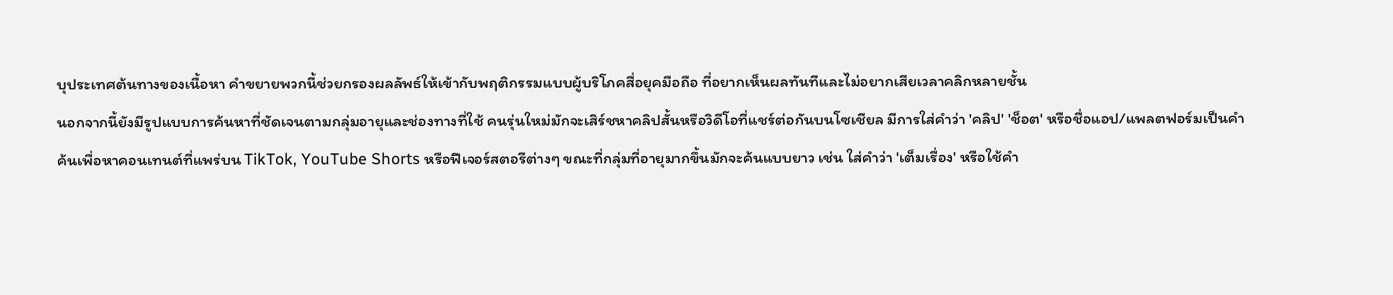บุประเทศต้นทางของเนื้อหา คำขยายพวกนี้ช่วยกรองผลลัพธ์ให้เข้ากับพฤติกรรมแบบผู้บริโภคสื่อยุคมือถือ ที่อยากเห็นผลทันทีและไม่อยากเสียเวลาคลิกหลายชั้น
นอกจากนี้ยังมีรูปแบบการค้นหาที่ชัดเจนตามกลุ่มอายุและช่องทางที่ใช้ คนรุ่นใหม่มักจะเสิร์ชหาคลิปสั้นหรือวิดีโอที่แชร์ต่อกันบนโซเชียล มีการใส่คำว่า 'คลิป' 'ช็อต' หรือชื่อแอป/แพลตฟอร์มเป็นคำค้นเพื่อหาคอนเทนต์ที่แพร่บน TikTok, YouTube Shorts หรือฟีเจอร์สตอรีต่างๆ ขณะที่กลุ่มที่อายุมากขึ้นมักจะค้นแบบยาว เช่น ใส่คำว่า 'เต็มเรื่อง' หรือใช้คำ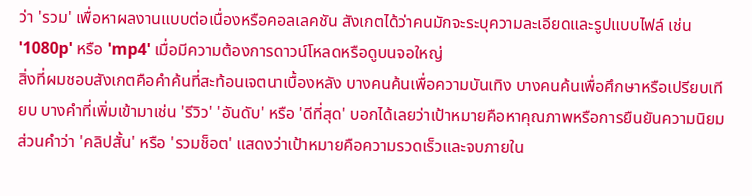ว่า 'รวม' เพื่อหาผลงานแบบต่อเนื่องหรือคอลเลคชัน สังเกตได้ว่าคนมักจะระบุความละเอียดและรูปแบบไฟล์ เช่น '1080p' หรือ 'mp4' เมื่อมีความต้องการดาวน์โหลดหรือดูบนจอใหญ่
สิ่งที่ผมชอบสังเกตคือคำค้นที่สะท้อนเจตนาเบื้องหลัง บางคนค้นเพื่อความบันเทิง บางคนค้นเพื่อศึกษาหรือเปรียบเทียบ บางคำที่เพิ่มเข้ามาเช่น 'รีวิว' 'อันดับ' หรือ 'ดีที่สุด' บอกได้เลยว่าเป้าหมายคือหาคุณภาพหรือการยืนยันความนิยม ส่วนคำว่า 'คลิปสั้น' หรือ 'รวมช็อต' แสดงว่าเป้าหมายคือความรวดเร็วและจบภายใน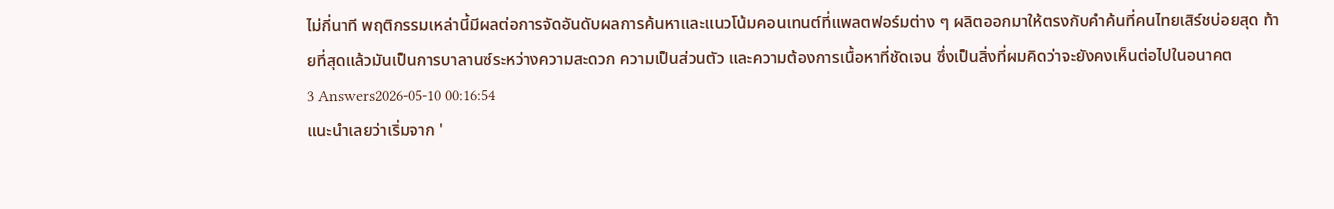ไม่กี่นาที พฤติกรรมเหล่านี้มีผลต่อการจัดอันดับผลการค้นหาและแนวโน้มคอนเทนต์ที่แพลตฟอร์มต่าง ๆ ผลิตออกมาให้ตรงกับคำค้นที่คนไทยเสิร์ชบ่อยสุด ท้ายที่สุดแล้วมันเป็นการบาลานซ์ระหว่างความสะดวก ความเป็นส่วนตัว และความต้องการเนื้อหาที่ชัดเจน ซึ่งเป็นสิ่งที่ผมคิดว่าจะยังคงเห็นต่อไปในอนาคต
3 Answers2026-05-10 00:16:54
แนะนำเลยว่าเริ่มจาก '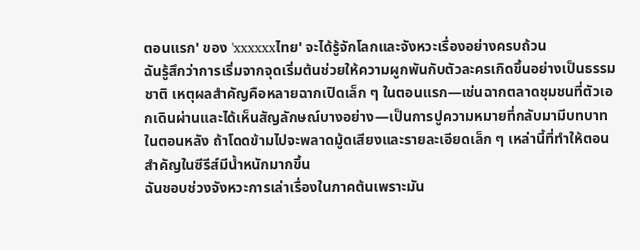ตอนแรก' ของ 'xxxxxxไทย' จะได้รู้จักโลกและจังหวะเรื่องอย่างครบถ้วน
ฉันรู้สึกว่าการเริ่มจากจุดเริ่มต้นช่วยให้ความผูกพันกับตัวละครเกิดขึ้นอย่างเป็นธรรมชาติ เหตุผลสำคัญคือหลายฉากเปิดเล็ก ๆ ในตอนแรก—เช่นฉากตลาดชุมชนที่ตัวเอกเดินผ่านและได้เห็นสัญลักษณ์บางอย่าง—เป็นการปูความหมายที่กลับมามีบทบาทในตอนหลัง ถ้าโดดข้ามไปจะพลาดมู้ดเสียงและรายละเอียดเล็ก ๆ เหล่านี้ที่ทำให้ตอนสำคัญในซีรีส์มีน้ำหนักมากขึ้น
ฉันชอบช่วงจังหวะการเล่าเรื่องในภาคต้นเพราะมัน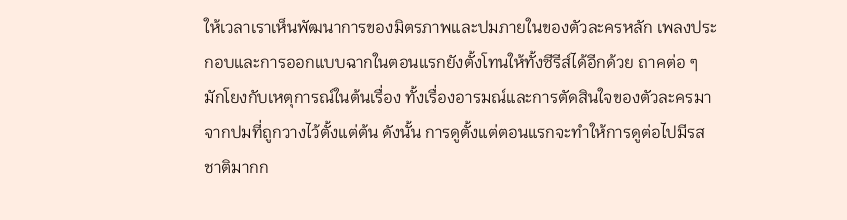ให้เวลาเราเห็นพัฒนาการของมิตรภาพและปมภายในของตัวละครหลัก เพลงประกอบและการออกแบบฉากในตอนแรกยังตั้งโทนให้ทั้งซีรีส์ได้อีกด้วย ถาคต่อ ๆ มักโยงกับเหตุการณ์ในต้นเรื่อง ทั้งเรื่องอารมณ์และการตัดสินใจของตัวละครมาจากปมที่ถูกวางไว้ตั้งแต่ต้น ดังนั้น การดูตั้งแต่ตอนแรกจะทำให้การดูต่อไปมีรสชาติมากก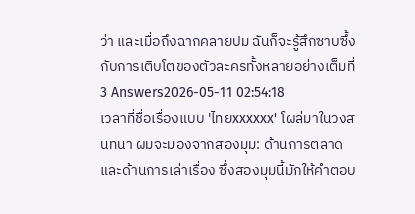ว่า และเมื่อถึงฉากคลายปม ฉันก็จะรู้สึกซาบซึ้งกับการเติบโตของตัวละครทั้งหลายอย่างเต็มที่
3 Answers2026-05-11 02:54:18
เวลาที่ชื่อเรื่องแบบ 'ไทยxxxxxx' โผล่มาในวงสนทนา ผมจะมองจากสองมุม: ด้านการตลาดและด้านการเล่าเรื่อง ซึ่งสองมุมนี้มักให้คำตอบ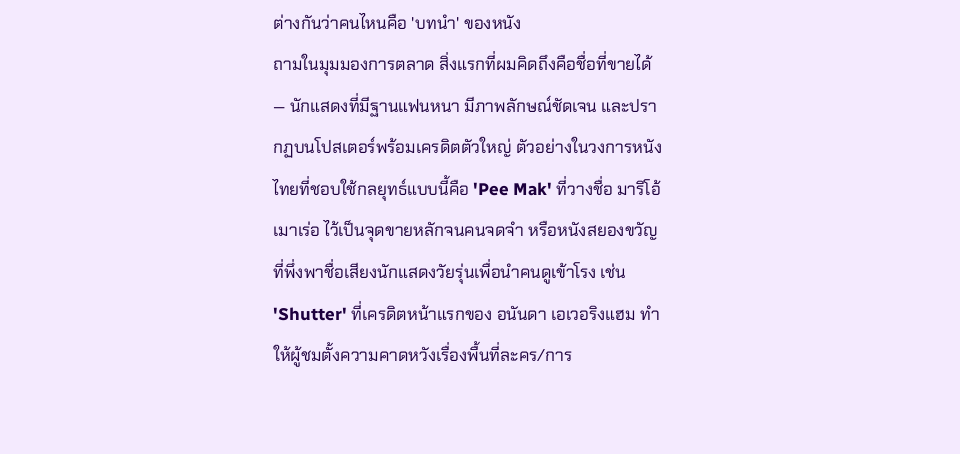ต่างกันว่าคนไหนคือ 'บทนำ' ของหนัง
ถามในมุมมองการตลาด สิ่งแรกที่ผมคิดถึงคือชื่อที่ขายได้ — นักแสดงที่มีฐานแฟนหนา มีภาพลักษณ์ชัดเจน และปรากฏบนโปสเตอร์พร้อมเครดิตตัวใหญ่ ตัวอย่างในวงการหนังไทยที่ชอบใช้กลยุทธ์แบบนี้คือ 'Pee Mak' ที่วางชื่อ มาริโอ้ เมาเร่อ ไว้เป็นจุดขายหลักจนคนจดจำ หรือหนังสยองขวัญที่พึ่งพาชื่อเสียงนักแสดงวัยรุ่นเพื่อนำคนดูเข้าโรง เช่น 'Shutter' ที่เครดิตหน้าแรกของ อนันดา เอเวอริงแฮม ทำให้ผู้ชมตั้งความคาดหวังเรื่องพื้นที่ละคร/การ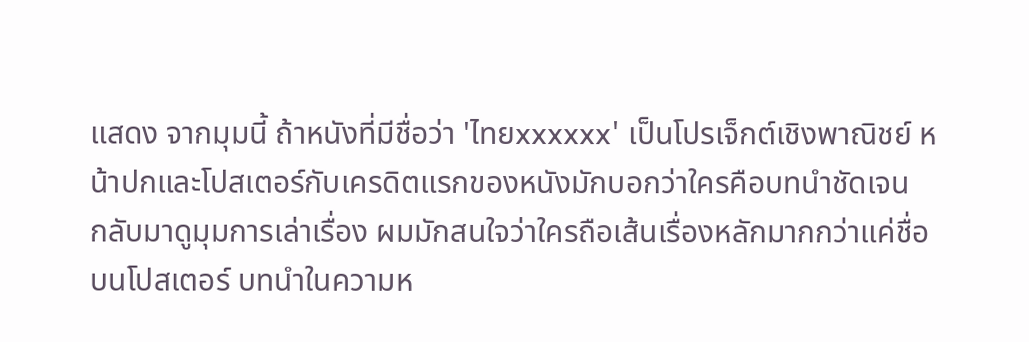แสดง จากมุมนี้ ถ้าหนังที่มีชื่อว่า 'ไทยxxxxxx' เป็นโปรเจ็กต์เชิงพาณิชย์ หน้าปกและโปสเตอร์กับเครดิตแรกของหนังมักบอกว่าใครคือบทนำชัดเจน
กลับมาดูมุมการเล่าเรื่อง ผมมักสนใจว่าใครถือเส้นเรื่องหลักมากกว่าแค่ชื่อบนโปสเตอร์ บทนำในความห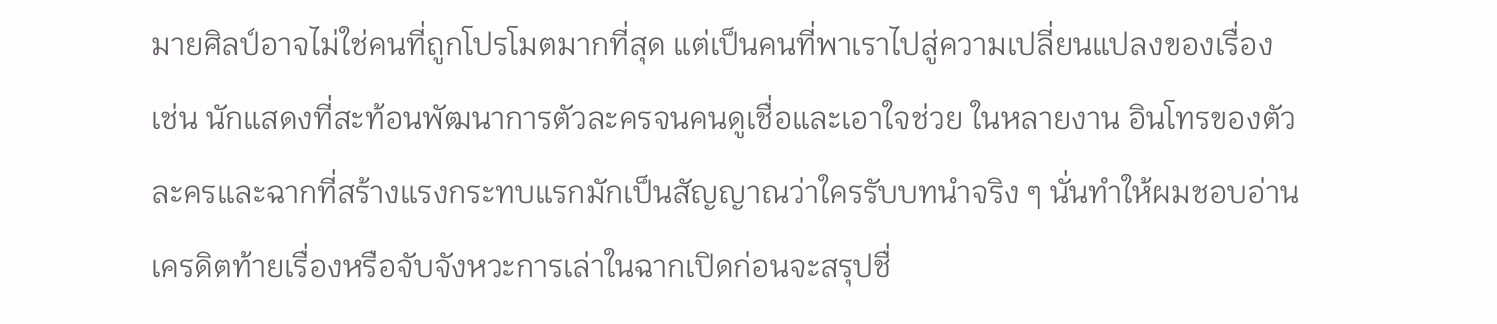มายศิลป์อาจไม่ใช่คนที่ถูกโปรโมตมากที่สุด แต่เป็นคนที่พาเราไปสู่ความเปลี่ยนแปลงของเรื่อง เช่น นักแสดงที่สะท้อนพัฒนาการตัวละครจนคนดูเชื่อและเอาใจช่วย ในหลายงาน อินโทรของตัวละครและฉากที่สร้างแรงกระทบแรกมักเป็นสัญญาณว่าใครรับบทนำจริง ๆ นั่นทำให้ผมชอบอ่านเครดิตท้ายเรื่องหรือจับจังหวะการเล่าในฉากเปิดก่อนจะสรุปชื่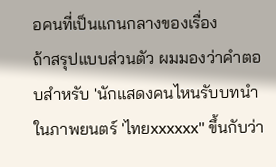อคนที่เป็นแกนกลางของเรื่อง
ถ้าสรุปแบบส่วนตัว ผมมองว่าคำตอบสำหรับ 'นักแสดงคนไหนรับบทนำในภาพยนตร์ 'ไทยxxxxxx'' ขึ้นกับว่า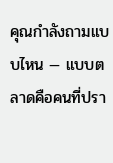คุณกำลังถามแบบไหน — แบบตลาดคือคนที่ปรา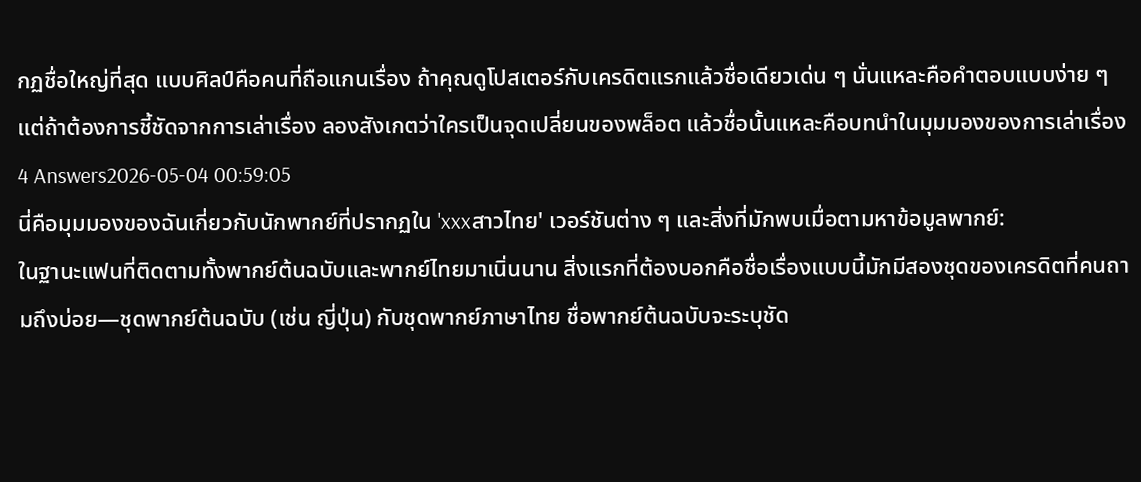กฏชื่อใหญ่ที่สุด แบบศิลป์คือคนที่ถือแกนเรื่อง ถ้าคุณดูโปสเตอร์กับเครดิตแรกแล้วชื่อเดียวเด่น ๆ นั่นแหละคือคำตอบแบบง่าย ๆ แต่ถ้าต้องการชี้ชัดจากการเล่าเรื่อง ลองสังเกตว่าใครเป็นจุดเปลี่ยนของพล็อต แล้วชื่อนั้นแหละคือบทนำในมุมมองของการเล่าเรื่อง
4 Answers2026-05-04 00:59:05
นี่คือมุมมองของฉันเกี่ยวกับนักพากย์ที่ปรากฏใน 'xxxสาวไทย' เวอร์ชันต่าง ๆ และสิ่งที่มักพบเมื่อตามหาข้อมูลพากย์:
ในฐานะแฟนที่ติดตามทั้งพากย์ต้นฉบับและพากย์ไทยมาเนิ่นนาน สิ่งแรกที่ต้องบอกคือชื่อเรื่องแบบนี้มักมีสองชุดของเครดิตที่คนถามถึงบ่อย—ชุดพากย์ต้นฉบับ (เช่น ญี่ปุ่น) กับชุดพากย์ภาษาไทย ชื่อพากย์ต้นฉบับจะระบุชัด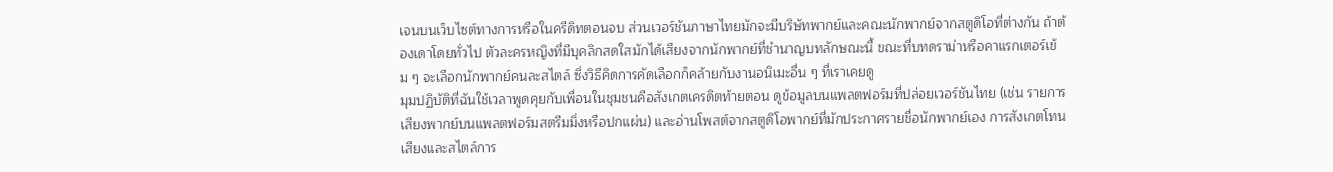เจนบนเว็บไซต์ทางการหรือในครีดิทตอนจบ ส่วนเวอร์ชันภาษาไทยมักจะมีบริษัทพากย์และคณะนักพากย์จากสตูดิโอที่ต่างกัน ถ้าต้องเดาโดยทั่วไป ตัวละครหญิงที่มีบุคลิกสดใสมักได้เสียงจากนักพากย์ที่ชำนาญบทลักษณะนี้ ขณะที่บทดราม่าหรือคาแรกเตอร์เข้ม ๆ จะเลือกนักพากย์คนละสไตล์ ซึ่งวิธีคิดการคัดเลือกก็คล้ายกับงานอนิเมะอื่น ๆ ที่เราเคยดู
มุมปฏิบัติที่ฉันใช้เวลาพูดคุยกับเพื่อนในชุมชนคือสังเกตเครดิตท้ายตอน ดูข้อมูลบนแพลตฟอร์มที่ปล่อยเวอร์ชันไทย (เช่น รายการเสียงพากย์บนแพลตฟอร์มสตรีมมิ่งหรือปกแผ่น) และอ่านโพสต์จากสตูดิโอพากย์ที่มักประกาศรายชื่อนักพากย์เอง การสังเกตโทนเสียงและสไตล์การ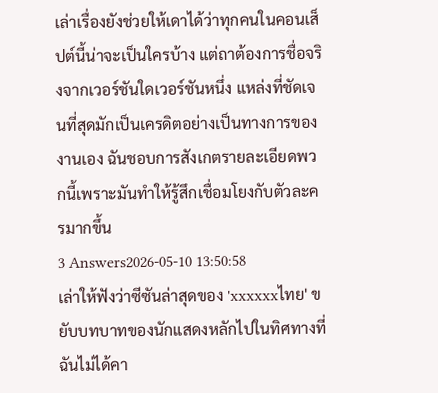เล่าเรื่องยังช่วยให้เดาได้ว่าทุกคนในคอนเส็ปต์นี้น่าจะเป็นใครบ้าง แต่ถาต้องการชื่อจริงจากเวอร์ชันใดเวอร์ชันหนึ่ง แหล่งที่ชัดเจนที่สุดมักเป็นเครดิตอย่างเป็นทางการของงานเอง ฉันชอบการสังเกตรายละเอียดพวกนี้เพราะมันทำให้รู้สึกเชื่อมโยงกับตัวละครมากขึ้น
3 Answers2026-05-10 13:50:58
เล่าให้ฟังว่าซีซันล่าสุดของ 'xxxxxxไทย' ขยับบทบาทของนักแสดงหลักไปในทิศทางที่ฉันไม่ได้คา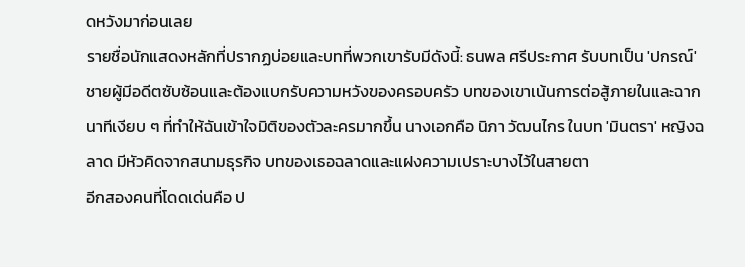ดหวังมาก่อนเลย
รายชื่อนักแสดงหลักที่ปรากฏบ่อยและบทที่พวกเขารับมีดังนี้: ธนพล ศรีประกาศ รับบทเป็น 'ปกรณ์' ชายผู้มีอดีตซับซ้อนและต้องแบกรับความหวังของครอบครัว บทของเขาเน้นการต่อสู้ภายในและฉากนาทีเงียบ ๆ ที่ทำให้ฉันเข้าใจมิติของตัวละครมากขึ้น นางเอกคือ นิภา วัฒนไกร ในบท 'มินตรา' หญิงฉลาด มีหัวคิดจากสนามธุรกิจ บทของเธอฉลาดและแฝงความเปราะบางไว้ในสายตา
อีกสองคนที่โดดเด่นคือ ป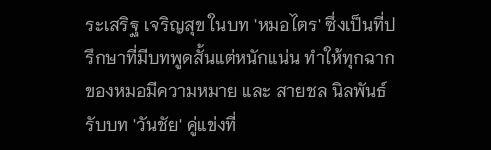ระเสริฐ เจริญสุข ในบท 'หมอไตร' ซึ่งเป็นที่ปรึกษาที่มีบทพูดสั้นแต่หนักแน่น ทำให้ทุกฉากของหมอมีความหมาย และ สายชล นิลพันธ์ รับบท 'วันชัย' คู่แข่งที่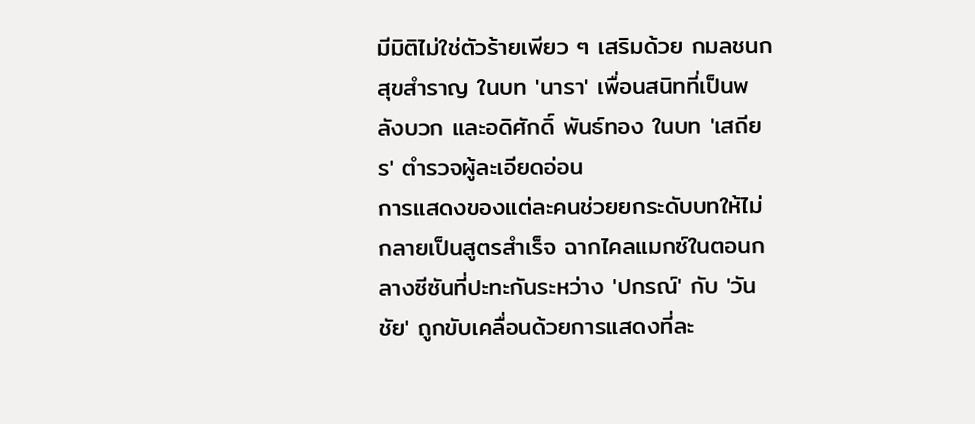มีมิติไม่ใช่ตัวร้ายเพียว ๆ เสริมด้วย กมลชนก สุขสำราญ ในบท 'นารา' เพื่อนสนิทที่เป็นพลังบวก และอดิศักดิ์ พันธ์ทอง ในบท 'เสถียร' ตำรวจผู้ละเอียดอ่อน
การแสดงของแต่ละคนช่วยยกระดับบทให้ไม่กลายเป็นสูตรสำเร็จ ฉากไคลแมกซ์ในตอนกลางซีซันที่ปะทะกันระหว่าง 'ปกรณ์' กับ 'วันชัย' ถูกขับเคลื่อนด้วยการแสดงที่ละ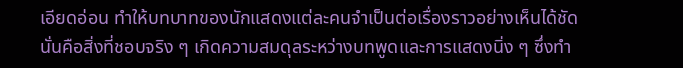เอียดอ่อน ทำให้บทบาทของนักแสดงแต่ละคนจำเป็นต่อเรื่องราวอย่างเห็นได้ชัด นั่นคือสิ่งที่ชอบจริง ๆ เกิดความสมดุลระหว่างบทพูดและการแสดงนิ่ง ๆ ซึ่งทำ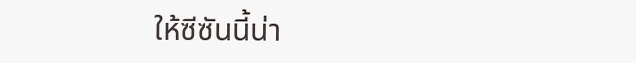ให้ซีซันนี้น่า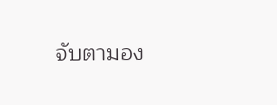จับตามอง